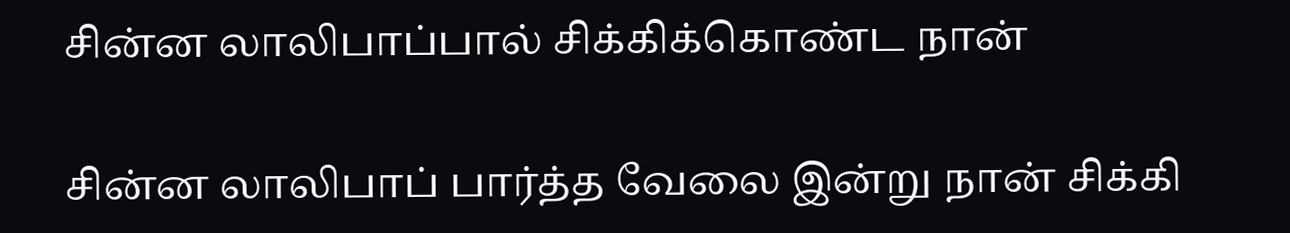சின்ன லாலிபாப்பால் சிக்கிக்கொண்ட நான்

சின்ன லாலிபாப் பார்த்த வேலை இன்று நான் சிக்கி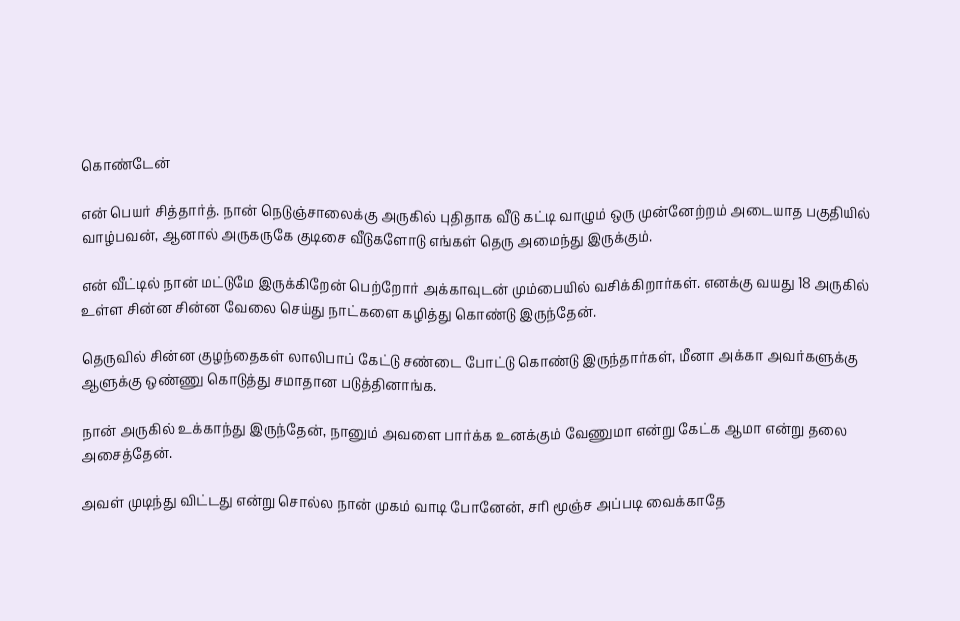கொண்டேன்

என் பெயர் சித்தார்த். நான் நெடுஞ்சாலைக்கு அருகில் புதிதாக வீடு கட்டி வாழும் ஒரு முன்னேற்றம் அடையாத பகுதியில் வாழ்பவன், ஆனால் அருகருகே குடிசை வீடுகளோடு எங்கள் தெரு அமைந்து இருக்கும்.

என் வீட்டில் நான் மட்டுமே இருக்கிறேன் பெற்றோர் அக்காவுடன் மும்பையில் வசிக்கிறார்கள். எனக்கு வயது 18 அருகில் உள்ள சின்ன சின்ன வேலை செய்து நாட்களை கழித்து கொண்டு இருந்தேன்.

தெருவில் சின்ன குழந்தைகள் லாலிபாப் கேட்டு சண்டை போட்டு கொண்டு இருந்தார்கள், மீனா அக்கா அவர்களுக்கு ஆளுக்கு ஒண்ணு கொடுத்து சமாதான படுத்தினாங்க.

நான் அருகில் உக்காந்து இருந்தேன், நானும் அவளை பார்க்க உனக்கும் வேணுமா என்று கேட்க ஆமா என்று தலை அசைத்தேன்.

அவள் முடிந்து விட்டது என்று சொல்ல நான் முகம் வாடி போனேன், சரி மூஞ்ச அப்படி வைக்காதே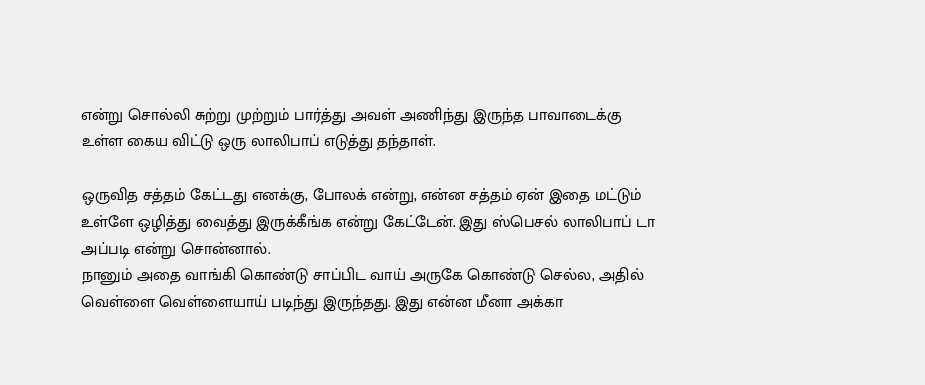என்று சொல்லி சுற்று முற்றும் பார்த்து அவள் அணிந்து இருந்த பாவாடைக்கு உள்ள கைய விட்டு ஒரு லாலிபாப் எடுத்து தந்தாள்.

ஒருவித சத்தம் கேட்டது எனக்கு, போலக் என்று, என்ன சத்தம் ஏன் இதை மட்டும் உள்ளே ஒழித்து வைத்து இருக்கீங்க என்று கேட்டேன். இது ஸ்பெசல் லாலிபாப் டா அப்படி என்று சொன்னால்.
நானும் அதை வாங்கி கொண்டு சாப்பிட வாய் அருகே கொண்டு செல்ல, அதில் வெள்ளை வெள்ளையாய் படிந்து இருந்தது. இது என்ன மீனா அக்கா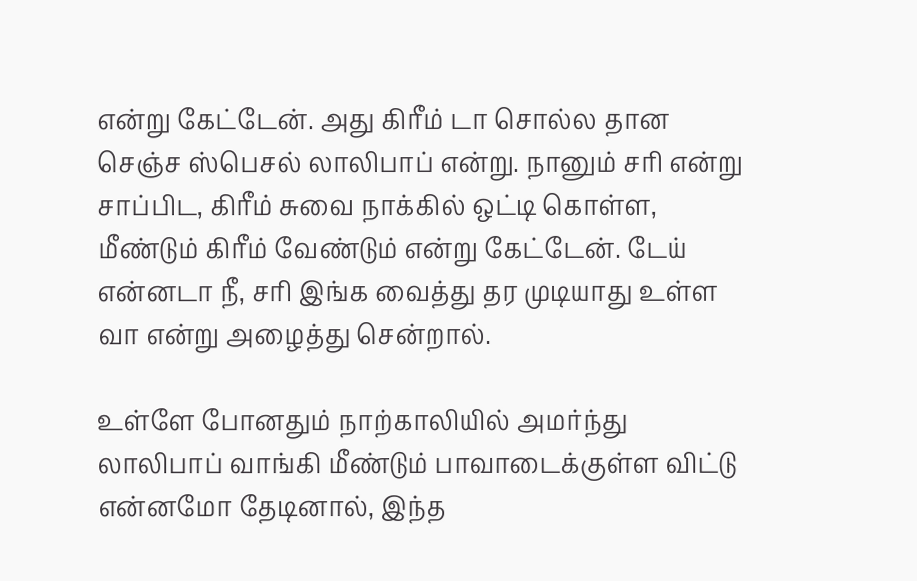என்று கேட்டேன். அது கிரீம் டா சொல்ல தான செஞ்ச ஸ்பெசல் லாலிபாப் என்று. நானும் சரி என்று சாப்பிட, கிரீம் சுவை நாக்கில் ஒட்டி கொள்ள, மீண்டும் கிரீம் வேண்டும் என்று கேட்டேன். டேய் என்னடா நீ, சரி இங்க வைத்து தர முடியாது உள்ள வா என்று அழைத்து சென்றால்.

உள்ளே போனதும் நாற்காலியில் அமர்ந்து லாலிபாப் வாங்கி மீண்டும் பாவாடைக்குள்ள விட்டு என்னமோ தேடினால், இந்த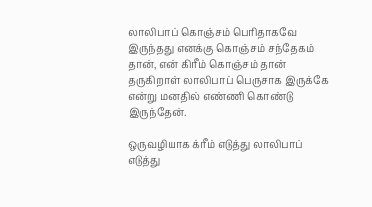லாலிபாப் கொஞ்சம் பெரிதாகவே இருந்தது எனக்கு கொஞ்சம் சந்தேகம் தான், என் கிரீம் கொஞ்சம் தான் தருகிறாள் லாலிபாப் பெருசாக இருக்கே என்று மனதில் எண்ணி கொண்டு இருந்தேன்.

ஒருவழியாக க்ரீம் எடுத்து லாலிபாப் எடுத்து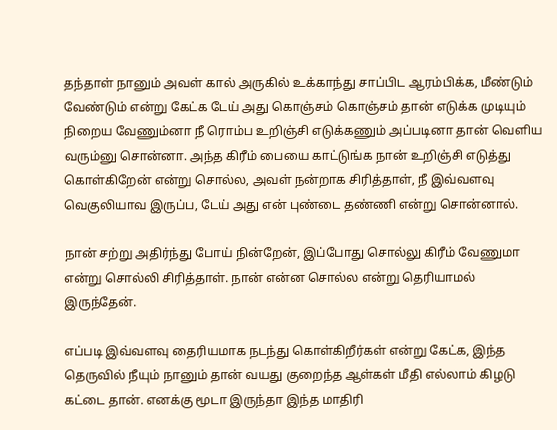தந்தாள் நானும் அவள் கால் அருகில் உக்காந்து சாப்பிட ஆரம்பிக்க, மீண்டும் வேண்டும் என்று கேட்க டேய் அது கொஞ்சம் கொஞ்சம் தான் எடுக்க முடியும் நிறைய வேணும்னா நீ ரொம்ப உறிஞ்சி எடுக்கணும் அப்படினா தான் வெளிய வரும்னு சொன்னா. அந்த கிரீம் பையை காட்டுங்க நான் உறிஞ்சி எடுத்து கொள்கிறேன் என்று சொல்ல, அவள் நன்றாக சிரித்தாள், நீ இவ்வளவு வெகுலியாவ இருப்ப, டேய் அது என் புண்டை தண்ணி என்று சொன்னால்.

நான் சற்று அதிர்ந்து போய் நின்றேன், இப்போது சொல்லு கிரீம் வேணுமா என்று சொல்லி சிரித்தாள். நான் என்ன சொல்ல என்று தெரியாமல் இருந்தேன்.

எப்படி இவ்வளவு தைரியமாக நடந்து கொள்கிறீர்கள் என்று கேட்க, இந்த தெருவில் நீயும் நானும் தான் வயது குறைந்த ஆள்கள் மீதி எல்லாம் கிழடு கட்டை தான். எனக்கு மூடா இருந்தா இந்த மாதிரி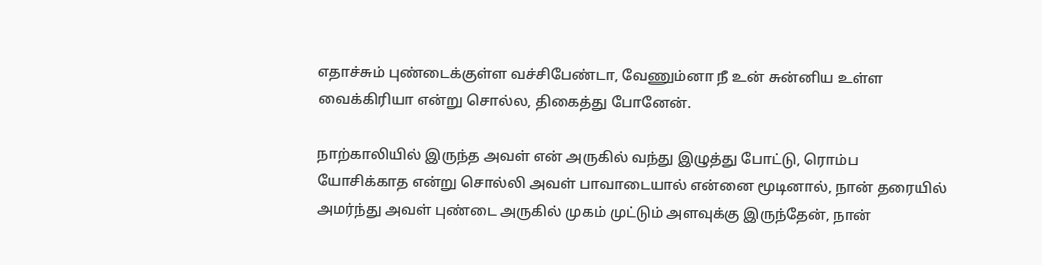எதாச்சும் புண்டைக்குள்ள வச்சிபேண்டா, வேணும்னா நீ உன் சுன்னிய உள்ள வைக்கிரியா என்று சொல்ல, திகைத்து போனேன்.

நாற்காலியில் இருந்த அவள் என் அருகில் வந்து இழுத்து போட்டு, ரொம்ப யோசிக்காத என்று சொல்லி அவள் பாவாடையால் என்னை மூடினால், நான் தரையில் அமர்ந்து அவள் புண்டை அருகில் முகம் முட்டும் அளவுக்கு இருந்தேன், நான்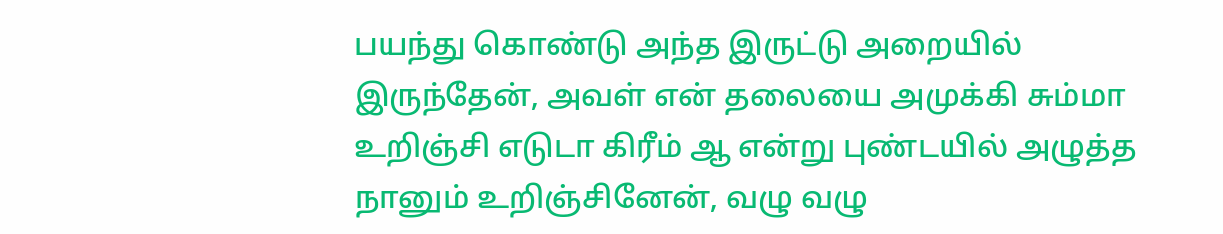பயந்து கொண்டு அந்த இருட்டு அறையில் இருந்தேன், அவள் என் தலையை அமுக்கி சும்மா உறிஞ்சி எடுடா கிரீம் ஆ என்று புண்டயில் அழுத்த நானும் உறிஞ்சினேன், வழு வழு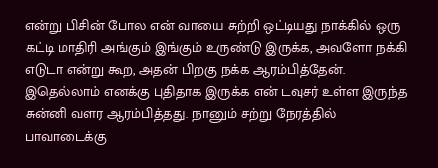என்று பிசின் போல என் வாயை சுற்றி ஒட்டியது நாக்கில் ஒரு கட்டி மாதிரி அங்கும் இங்கும் உருண்டு இருக்க, அவளோ நக்கி எடுடா என்று கூற, அதன் பிறகு நக்க ஆரம்பித்தேன்.
இதெல்லாம் எனக்கு புதிதாக இருக்க என் டவுசர் உள்ள இருந்த சுன்னி வளர ஆரம்பித்தது. நானும் சற்று நேரத்தில் பாவாடைக்கு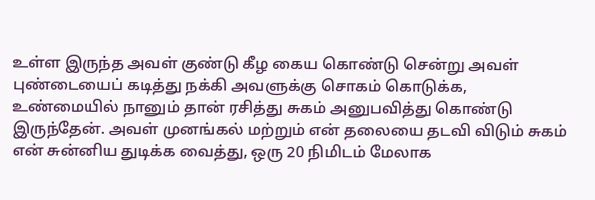உள்ள இருந்த அவள் குண்டு கீழ கைய கொண்டு சென்று அவள் புண்டையைப் கடித்து நக்கி அவளுக்கு சொகம் கொடுக்க, உண்மையில் நானும் தான் ரசித்து சுகம் அனுபவித்து கொண்டு இருந்தேன். அவள் முனங்கல் மற்றும் என் தலையை தடவி விடும் சுகம் என் சுன்னிய துடிக்க வைத்து, ஒரு 20 நிமிடம் மேலாக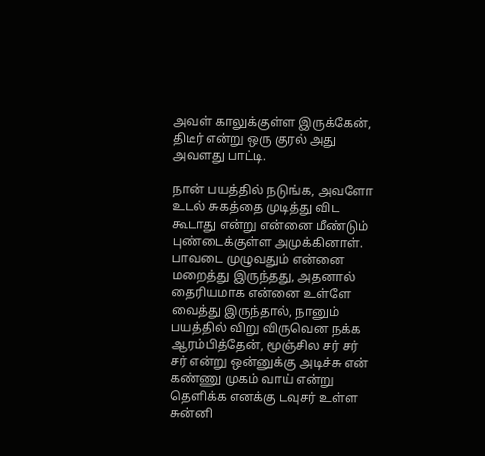அவள் காலுக்குள்ள இருக்கேன், திடீர் என்று ஒரு குரல் அது அவளது பாட்டி.

நான் பயத்தில் நடுங்க, அவளோ உடல் சுகத்தை முடித்து விட கூடாது என்று என்னை மீண்டும் புண்டைக்குள்ள அமுக்கினாள். பாவடை முழுவதும் என்னை மறைத்து இருந்தது, அதனால் தைரியமாக என்னை உள்ளே வைத்து இருந்தால், நானும் பயத்தில் விறு விருவென நக்க ஆரம்பித்தேன், மூஞ்சில சர் சர் சர் என்று ஒன்னுக்கு அடிச்சு என் கண்ணு முகம் வாய் என்று தெளிக்க எனக்கு டவுசர் உள்ள சுன்னி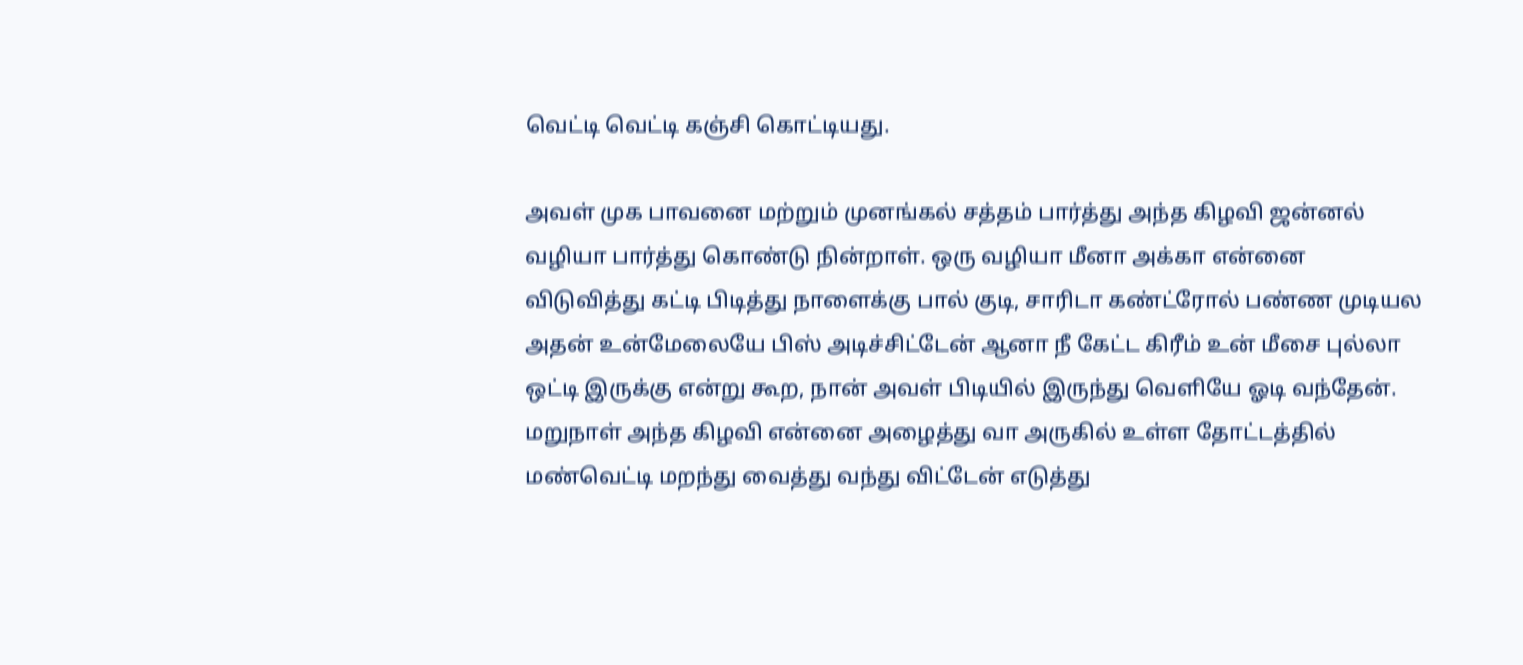வெட்டி வெட்டி கஞ்சி கொட்டியது.

அவள் முக பாவனை மற்றும் முனங்கல் சத்தம் பார்த்து அந்த கிழவி ஜன்னல் வழியா பார்த்து கொண்டு நின்றாள். ஒரு வழியா மீனா அக்கா என்னை விடுவித்து கட்டி பிடித்து நாளைக்கு பால் குடி, சாரிடா கண்ட்ரோல் பண்ண முடியல அதன் உன்மேலையே பிஸ் அடிச்சிட்டேன் ஆனா நீ கேட்ட கிரீம் உன் மீசை புல்லா ஒட்டி இருக்கு என்று கூற, நான் அவள் பிடியில் இருந்து வெளியே ஓடி வந்தேன்.
மறுநாள் அந்த கிழவி என்னை அழைத்து வா அருகில் உள்ள தோட்டத்தில் மண்வெட்டி மறந்து வைத்து வந்து விட்டேன் எடுத்து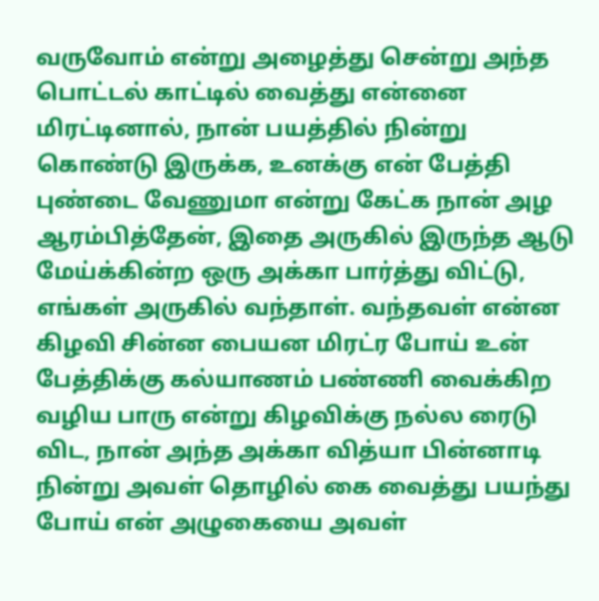வருவோம் என்று அழைத்து சென்று அந்த பொட்டல் காட்டில் வைத்து என்னை மிரட்டினால், நான் பயத்தில் நின்று கொண்டு இருக்க, உனக்கு என் பேத்தி புண்டை வேணுமா என்று கேட்க நான் அழ ஆரம்பித்தேன், இதை அருகில் இருந்த ஆடு மேய்க்கின்ற ஒரு அக்கா பார்த்து விட்டு, எங்கள் அருகில் வந்தாள். வந்தவள் என்ன கிழவி சின்ன பையன மிரட்ர போய் உன் பேத்திக்கு கல்யாணம் பண்ணி வைக்கிற வழிய பாரு என்று கிழவிக்கு நல்ல ரைடு விட, நான் அந்த அக்கா வித்யா பின்னாடி நின்று அவள் தொழில் கை வைத்து பயந்து போய் என் அழுகையை அவள்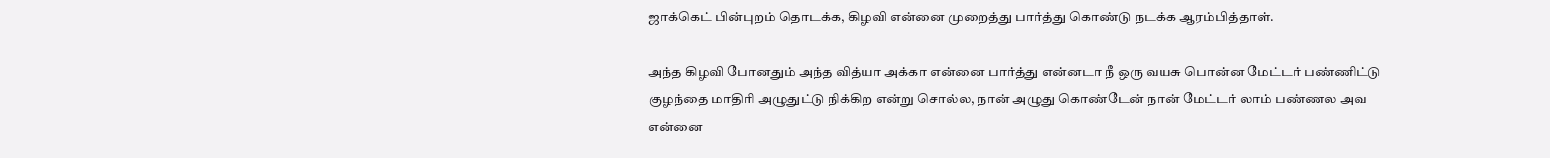ஜாக்கெட் பின்புறம் தொடக்க, கிழவி என்னை முறைத்து பார்த்து கொண்டு நடக்க ஆரம்பித்தாள்.

அந்த கிழவி போனதும் அந்த வித்யா அக்கா என்னை பார்த்து என்னடா நீ ஒரு வயசு பொன்ன மேட்டர் பண்ணிட்டு குழந்தை மாதிரி அழுதுட்டு நிக்கிற என்று சொல்ல, நான் அழுது கொண்டேன் நான் மேட்டர் லாம் பண்ணல அவ என்னை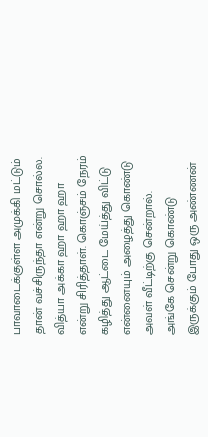பாவாடைக்குள்ள அமுக்கி மட்டும் தான் வச்சிருந்தா என்று சொல்ல. வித்யா அக்கா ஹா ஹா ஹா என்று சிரித்தாள். கொஞ்சம் நேரம் கழித்து ஆட்டை மேய்த்து விட்டு என்னையும் அழைத்து கொண்டு அவள் வீட்டிற்கு சென்றால்.
அங்கே சென்று கொண்டு இருக்கும் போது ஒரு அண்ணன்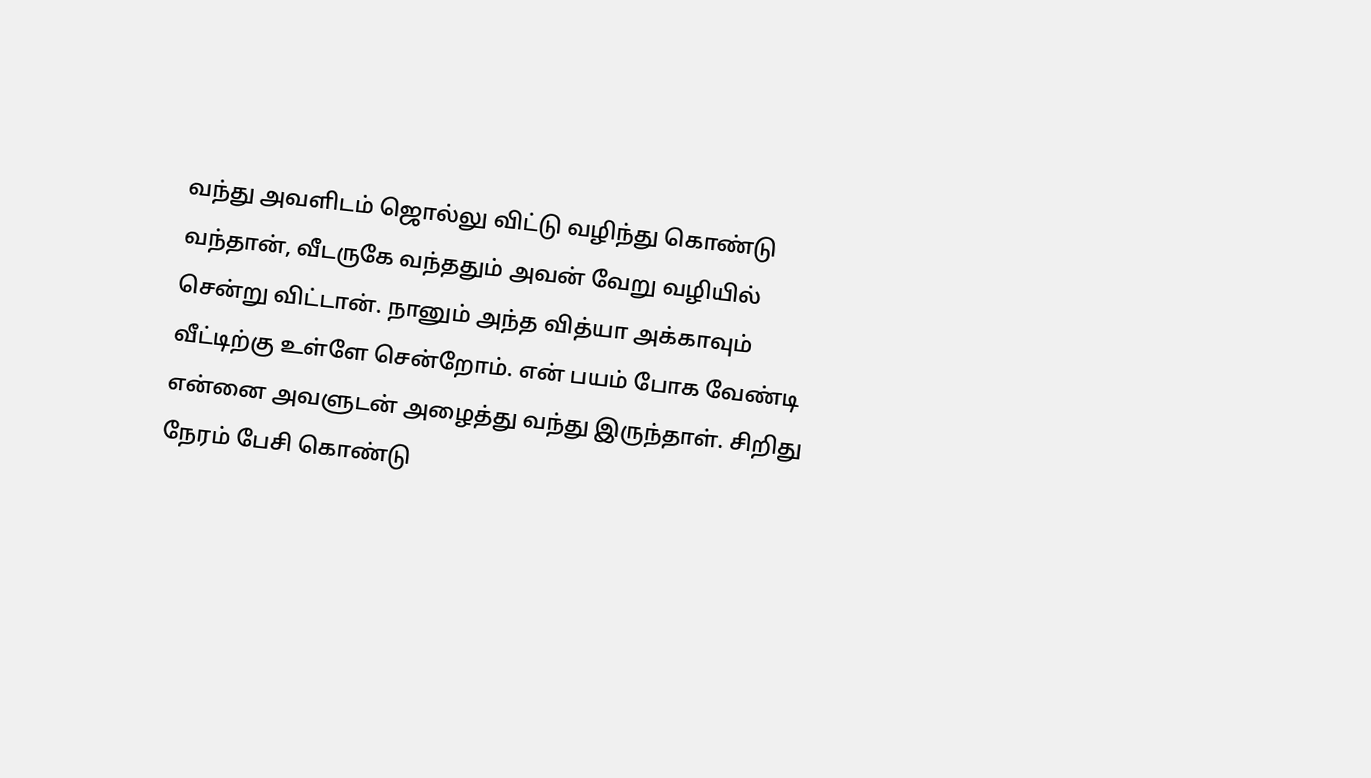வந்து அவளிடம் ஜொல்லு விட்டு வழிந்து கொண்டு வந்தான், வீடருகே வந்ததும் அவன் வேறு வழியில் சென்று விட்டான். நானும் அந்த வித்யா அக்காவும் வீட்டிற்கு உள்ளே சென்றோம். என் பயம் போக வேண்டி என்னை அவளுடன் அழைத்து வந்து இருந்தாள். சிறிது நேரம் பேசி கொண்டு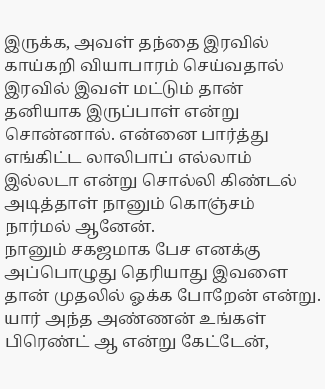இருக்க, அவள் தந்தை இரவில் காய்கறி வியாபாரம் செய்வதால் இரவில் இவள் மட்டும் தான் தனியாக இருப்பாள் என்று சொன்னால். என்னை பார்த்து எங்கிட்ட லாலிபாப் எல்லாம் இல்லடா என்று சொல்லி கிண்டல் அடித்தாள் நானும் கொஞ்சம் நார்மல் ஆனேன்.
நானும் சகஜமாக பேச எனக்கு அப்பொழுது தெரியாது இவளை தான் முதலில் ஓக்க போறேன் என்று.
யார் அந்த அண்ணன் உங்கள் பிரெண்ட் ஆ என்று கேட்டேன்,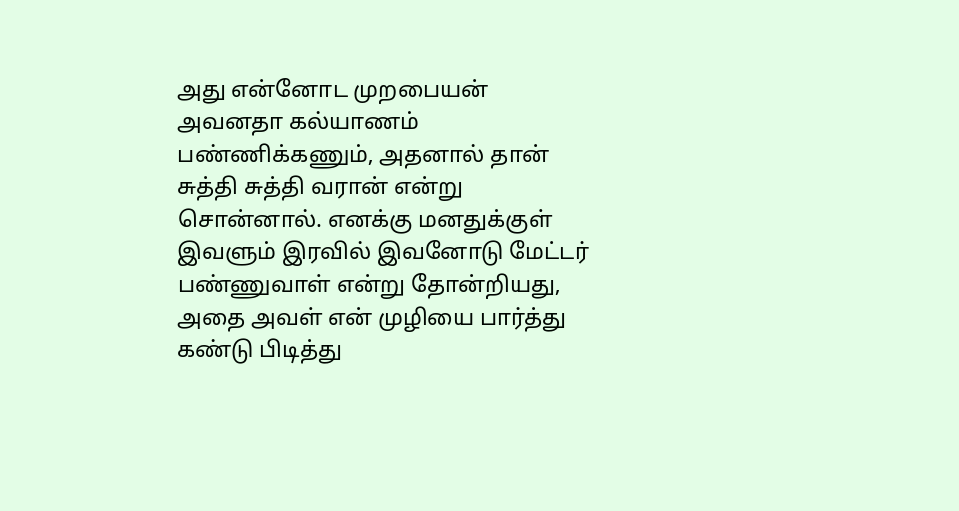அது என்னோட முறபையன் அவனதா கல்யாணம் பண்ணிக்கணும், அதனால் தான் சுத்தி சுத்தி வரான் என்று சொன்னால். எனக்கு மனதுக்குள் இவளும் இரவில் இவனோடு மேட்டர் பண்ணுவாள் என்று தோன்றியது, அதை அவள் என் முழியை பார்த்து கண்டு பிடித்து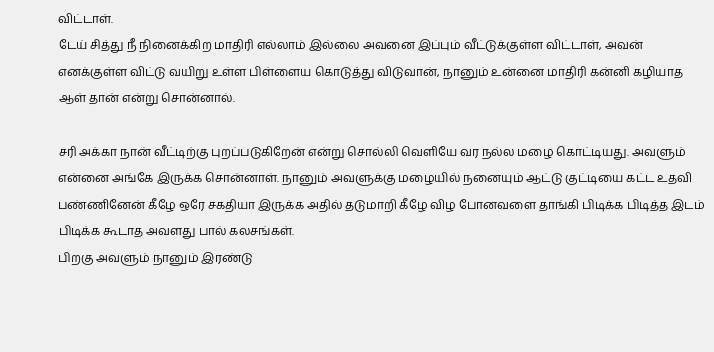விட்டாள்.
டேய் சித்து நீ நினைக்கிற மாதிரி எல்லாம் இல்லை அவனை இப்பும் வீட்டுக்குள்ள விட்டாள், அவன் எனக்குள்ள விட்டு வயிறு உள்ள பிள்ளைய கொடுத்து விடுவான், நானும் உன்னை மாதிரி கன்னி கழியாத ஆள் தான் என்று சொன்னால்.

சரி அக்கா நான் வீட்டிற்கு புறப்படுகிறேன் என்று சொல்லி வெளியே வர நல்ல மழை கொட்டியது. அவளும் என்னை அங்கே இருக்க சொன்னாள். நானும் அவளுக்கு மழையில் நனையும் ஆட்டு குட்டியை கட்ட உதவி பண்ணினேன் கீழே ஒரே சகதியா இருக்க அதில் தடுமாறி கீழே விழ போனவளை தாங்கி பிடிக்க பிடித்த இடம் பிடிக்க கூடாத அவளது பால் கலசங்கள்.
பிறகு அவளும் நானும் இரண்டு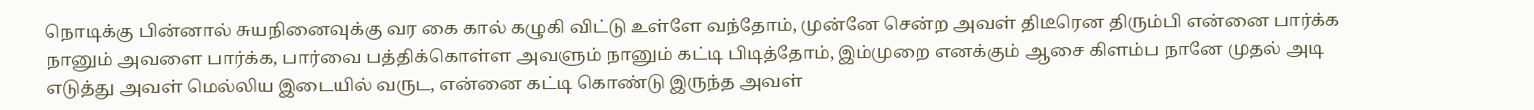நொடிக்கு பின்னால் சுயநினைவுக்கு வர கை கால் கழுகி விட்டு உள்ளே வந்தோம், முன்னே சென்ற அவள் திடீரென திரும்பி என்னை பார்க்க நானும் அவளை பார்க்க, பார்வை பத்திக்கொள்ள அவளும் நானும் கட்டி பிடித்தோம், இம்முறை எனக்கும் ஆசை கிளம்ப நானே முதல் அடி எடுத்து அவள் மெல்லிய இடையில் வருட, என்னை கட்டி கொண்டு இருந்த அவள்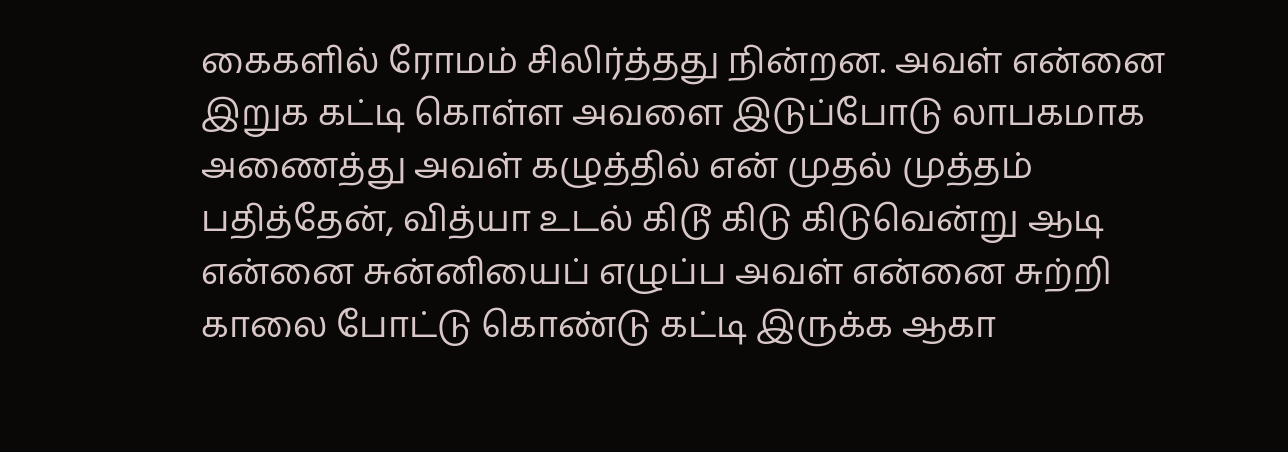கைகளில் ரோமம் சிலிர்த்தது நின்றன. அவள் என்னை இறுக கட்டி கொள்ள அவளை இடுப்போடு லாபகமாக அணைத்து அவள் கழுத்தில் என் முதல் முத்தம் பதித்தேன், வித்யா உடல் கிடூ கிடு கிடுவென்று ஆடி என்னை சுன்னியைப் எழுப்ப அவள் என்னை சுற்றி காலை போட்டு கொண்டு கட்டி இருக்க ஆகா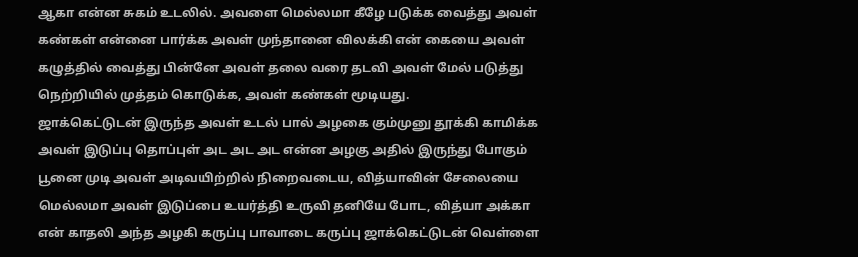ஆகா என்ன சுகம் உடலில். அவளை மெல்லமா கீழே படுக்க வைத்து அவள் கண்கள் என்னை பார்க்க அவள் முந்தானை விலக்கி என் கையை அவள் கழுத்தில் வைத்து பின்னே அவள் தலை வரை தடவி அவள் மேல் படுத்து நெற்றியில் முத்தம் கொடுக்க, அவள் கண்கள் மூடியது.
ஜாக்கெட்டுடன் இருந்த அவள் உடல் பால் அழகை கும்முனு தூக்கி காமிக்க அவள் இடுப்பு தொப்புள் அட அட அட என்ன அழகு அதில் இருந்து போகும் பூனை முடி அவள் அடிவயிற்றில் நிறைவடைய, வித்யாவின் சேலையை மெல்லமா அவள் இடுப்பை உயர்த்தி உருவி தனியே போட, வித்யா அக்கா என் காதலி அந்த அழகி கருப்பு பாவாடை கருப்பு ஜாக்கெட்டுடன் வெள்ளை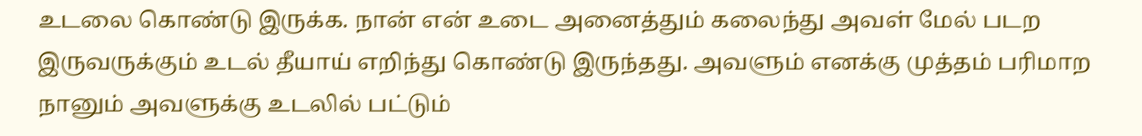உடலை கொண்டு இருக்க. நான் என் உடை அனைத்தும் கலைந்து அவள் மேல் படற இருவருக்கும் உடல் தீயாய் எறிந்து கொண்டு இருந்தது. அவளும் எனக்கு முத்தம் பரிமாற நானும் அவளுக்கு உடலில் பட்டும்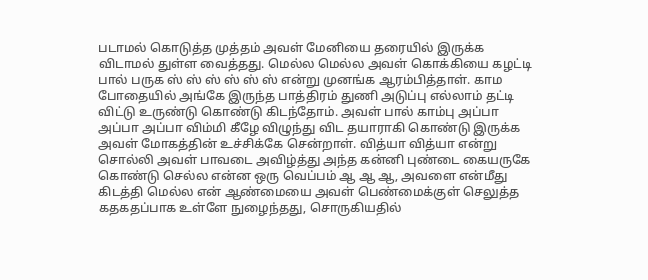படாமல் கொடுத்த முத்தம் அவள் மேனியை தரையில் இருக்க விடாமல் துள்ள வைத்தது. மெல்ல மெல்ல அவள் கொக்கியை கழட்டி பால் பருக ஸ் ஸ் ஸ் ஸ் ஸ் ஸ் என்று முனங்க ஆரம்பித்தாள். காம போதையில் அங்கே இருந்த பாத்திரம் துணி அடுப்பு எல்லாம் தட்டி விட்டு உருண்டு கொண்டு கிடந்தோம். அவள் பால் காம்பு அப்பா அப்பா அப்பா விம்மி கீழே விழுந்து விட தயாராகி கொண்டு இருக்க அவள் மோகத்தின் உச்சிக்கே சென்றாள். வித்யா வித்யா என்று சொல்லி அவள் பாவடை அவிழ்த்து அந்த கன்னி புண்டை கையருகே கொண்டு செல்ல என்ன ஒரு வெப்பம் ஆ ஆ ஆ, அவளை என்மீது கிடத்தி மெல்ல என் ஆண்மையை அவள் பெண்மைக்குள் செலுத்த கதகதப்பாக உள்ளே நுழைந்தது, சொருகியதில்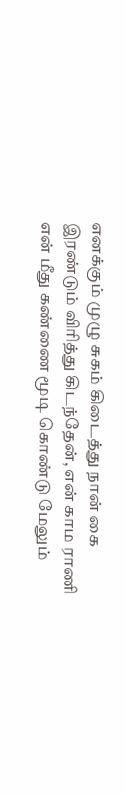எனக்கும் முழு சுகம் கிடைத்து நான் கை இரண்டும் விரித்து கிடந்தேன், என் காம ராணி என் மீது கண்ணை மூடி கொண்டு மேலும்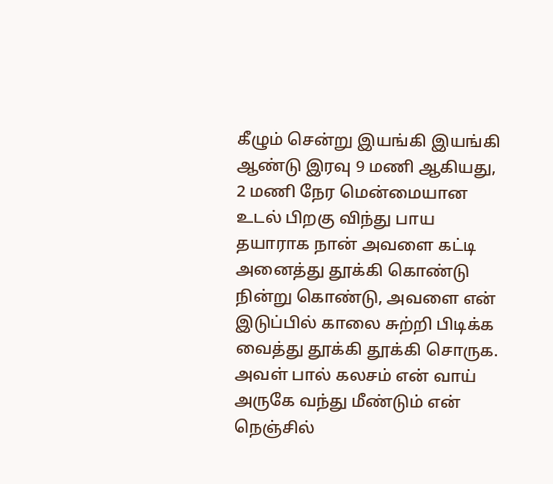கீழும் சென்று இயங்கி இயங்கி ஆண்டு இரவு 9 மணி ஆகியது, 2 மணி நேர மென்மையான உடல் பிறகு விந்து பாய தயாராக நான் அவளை கட்டி அனைத்து தூக்கி கொண்டு நின்று கொண்டு, அவளை என் இடுப்பில் காலை சுற்றி பிடிக்க வைத்து தூக்கி தூக்கி சொருக.
அவள் பால் கலசம் என் வாய் அருகே வந்து மீண்டும் என் நெஞ்சில்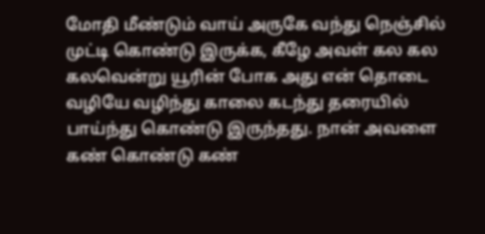மோதி மீண்டும் வாய் அருகே வந்து நெஞ்சில் முட்டி கொண்டு இருக்க, கீழே அவள் கல கல கலவென்று யூரின் போக அது என் தொடை வழியே வழிந்து காலை கடந்து தரையில் பாய்ந்து கொண்டு இருந்தது. நான் அவளை கண் கொண்டு கண்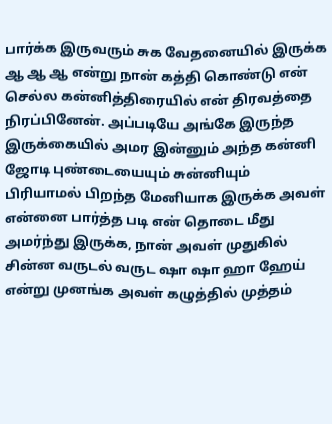பார்க்க இருவரும் சுக வேதனையில் இருக்க ஆ ஆ ஆ என்று நான் கத்தி கொண்டு என் செல்ல கன்னித்திரையில் என் திரவத்தை நிரப்பினேன். அப்படியே அங்கே இருந்த இருக்கையில் அமர இன்னும் அந்த கன்னி ஜோடி புண்டையையும் சுன்னியும் பிரியாமல் பிறந்த மேனியாக இருக்க அவள் என்னை பார்த்த படி என் தொடை மீது அமர்ந்து இருக்க, நான் அவள் முதுகில் சின்ன வருடல் வருட ஷா ஷா ஹா ஹேய் என்று முனங்க அவள் கழுத்தில் முத்தம்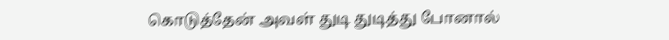கொடுத்தேன் அவள் துடி துடித்து போனால்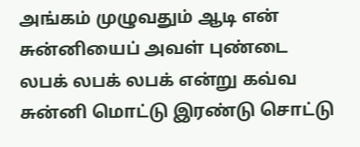அங்கம் முழுவதும் ஆடி என் சுன்னியைப் அவள் புண்டை லபக் லபக் லபக் என்று கவ்வ சுன்னி மொட்டு இரண்டு சொட்டு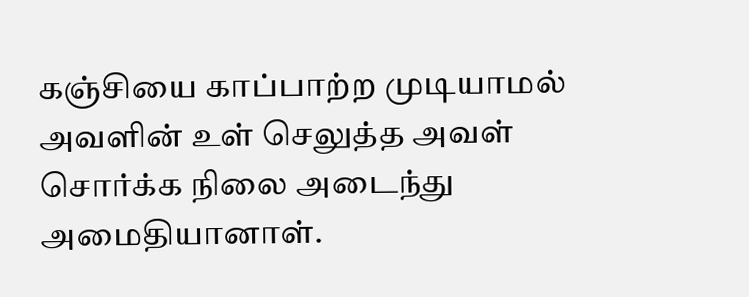கஞ்சியை காப்பாற்ற முடியாமல் அவளின் உள் செலுத்த அவள் சொர்க்க நிலை அடைந்து அமைதியானாள்.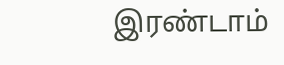இரண்டாம்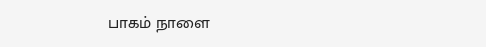பாகம் நாளை